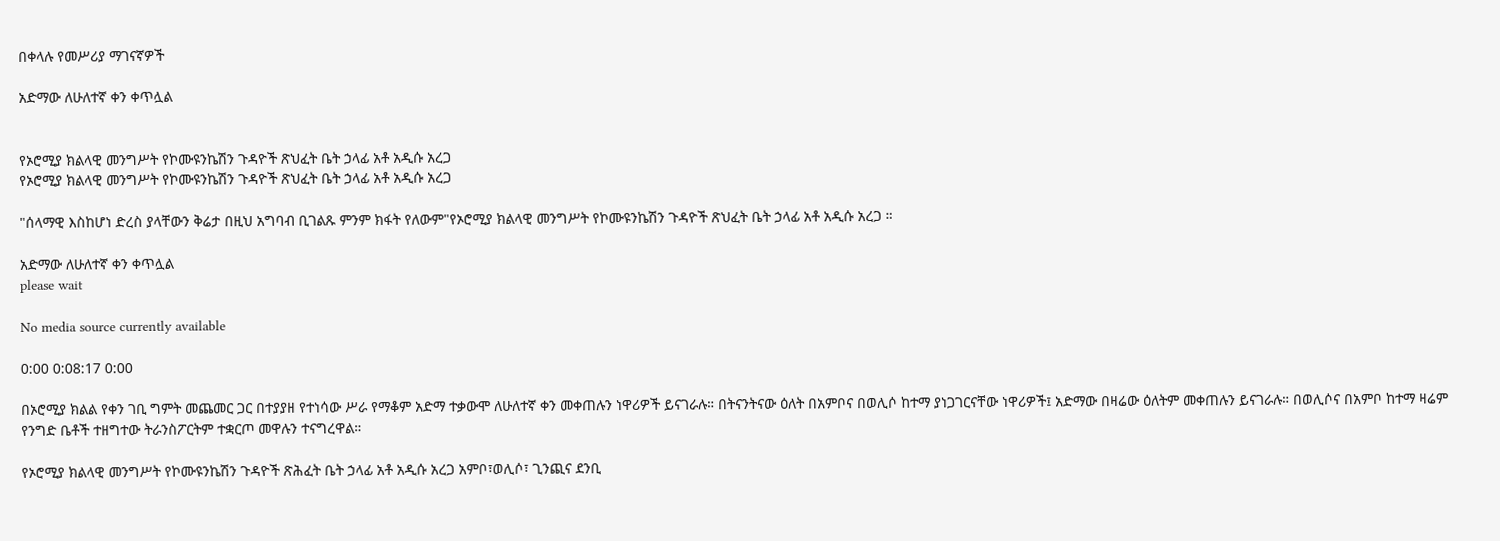በቀላሉ የመሥሪያ ማገናኛዎች

አድማው ለሁለተኛ ቀን ቀጥሏል


የኦሮሚያ ክልላዊ መንግሥት የኮሙዩንኬሽን ጉዳዮች ጽህፈት ቤት ኃላፊ አቶ አዲሱ አረጋ
የኦሮሚያ ክልላዊ መንግሥት የኮሙዩንኬሽን ጉዳዮች ጽህፈት ቤት ኃላፊ አቶ አዲሱ አረጋ

"ሰላማዊ እስከሆነ ድረስ ያላቸውን ቅሬታ በዚህ አግባብ ቢገልጹ ምንም ክፋት የለውም"የኦሮሚያ ክልላዊ መንግሥት የኮሙዩንኬሽን ጉዳዮች ጽህፈት ቤት ኃላፊ አቶ አዲሱ አረጋ ።

አድማው ለሁለተኛ ቀን ቀጥሏል
please wait

No media source currently available

0:00 0:08:17 0:00

በኦሮሚያ ክልል የቀን ገቢ ግምት መጨመር ጋር በተያያዘ የተነሳው ሥራ የማቆም አድማ ተቃውሞ ለሁለተኛ ቀን መቀጠሉን ነዋሪዎች ይናገራሉ። በትናንትናው ዕለት በአምቦና በወሊሶ ከተማ ያነጋገርናቸው ነዋሪዎች፤ አድማው በዛሬው ዕለትም መቀጠሉን ይናገራሉ። በወሊሶና በአምቦ ከተማ ዛሬም የንግድ ቤቶች ተዘግተው ትራንስፖርትም ተቋርጦ መዋሉን ተናግረዋል።

የኦሮሚያ ክልላዊ መንግሥት የኮሙዩንኬሽን ጉዳዮች ጽሕፈት ቤት ኃላፊ አቶ አዲሱ አረጋ አምቦ፣ወሊሶ፣ ጊንጪና ደንቢ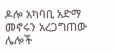ዶሎ አካባቢ አድማ መኖሩን አረጋግጠው ሌሎች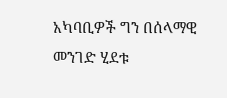አካባቢዎች ግን በሰላማዊ መንገድ ሂደቱ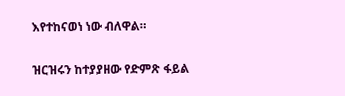እየተከናወነ ነው ብለዋል።

ዝርዝሩን ከተያያዘው የድምጽ ፋይል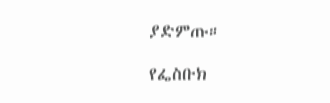ያድምጡ።

የፌስቡክ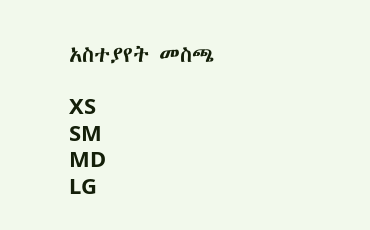አስተያየት መስጫ

XS
SM
MD
LG